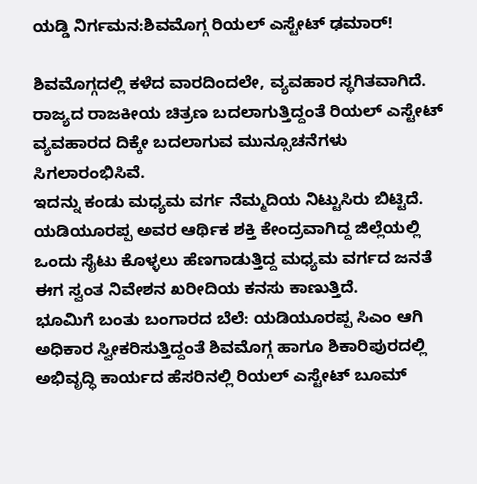ಯಡ್ಡಿ ನಿರ್ಗಮನ:ಶಿವಮೊಗ್ಗ ರಿಯಲ್ ಎಸ್ಟೇಟ್ ಢಮಾರ್!

ಶಿವಮೊಗ್ಗದಲ್ಲಿ ಕಳೆದ ವಾರದಿಂದಲೇ, ವ್ಯವಹಾರ ಸ್ಥಗಿತವಾಗಿದೆ. ರಾಜ್ಯದ ರಾಜಕೀಯ ಚಿತ್ರಣ ಬದಲಾಗುತ್ತಿದ್ದಂತೆ ರಿಯಲ್ ಎಸ್ಟೇಟ್ ವ್ಯವಹಾರದ ದಿಕ್ಕೇ ಬದಲಾಗುವ ಮುನ್ಸೂಚನೆಗಳು ಸಿಗಲಾರಂಭಿಸಿವೆ.
ಇದನ್ನು ಕಂಡು ಮಧ್ಯಮ ವರ್ಗ ನೆಮ್ಮದಿಯ ನಿಟ್ಟುಸಿರು ಬಿಟ್ಟಿದೆ. ಯಡಿಯೂರಪ್ಪ ಅವರ ಆರ್ಥಿಕ ಶಕ್ತಿ ಕೇಂದ್ರವಾಗಿದ್ದ ಜಿಲ್ಲೆಯಲ್ಲಿ ಒಂದು ಸೈಟು ಕೊಳ್ಳಲು ಹೆಣಗಾಡುತ್ತಿದ್ದ ಮಧ್ಯಮ ವರ್ಗದ ಜನತೆ ಈಗ ಸ್ವಂತ ನಿವೇಶನ ಖರೀದಿಯ ಕನಸು ಕಾಣುತ್ತಿದೆ.
ಭೂಮಿಗೆ ಬಂತು ಬಂಗಾರದ ಬೆಲೆ: ಯಡಿಯೂರಪ್ಪ ಸಿಎಂ ಆಗಿ ಅಧಿಕಾರ ಸ್ವೀಕರಿಸುತ್ತಿದ್ದಂತೆ ಶಿವಮೊಗ್ಗ ಹಾಗೂ ಶಿಕಾರಿಪುರದಲ್ಲಿ ಅಭಿವೃದ್ಧಿ ಕಾರ್ಯದ ಹೆಸರಿನಲ್ಲಿ ರಿಯಲ್ ಎಸ್ಟೇಟ್ ಬೂಮ್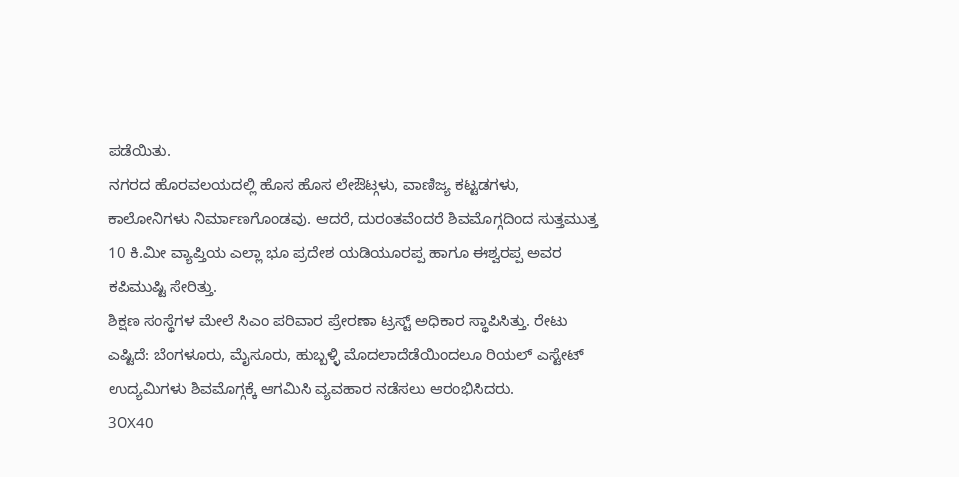ಪಡೆಯಿತು.
ನಗರದ ಹೊರವಲಯದಲ್ಲಿ ಹೊಸ ಹೊಸ ಲೇಔಟ್ಗಳು, ವಾಣಿಜ್ಯ ಕಟ್ಟಡಗಳು, ಕಾಲೋನಿಗಳು ನಿರ್ಮಾಣಗೊಂಡವು. ಆದರೆ, ದುರಂತವೆಂದರೆ ಶಿವಮೊಗ್ಗದಿಂದ ಸುತ್ತಮುತ್ತ 10 ಕಿ.ಮೀ ವ್ಯಾಪ್ತಿಯ ಎಲ್ಲಾ ಭೂ ಪ್ರದೇಶ ಯಡಿಯೂರಪ್ಪ ಹಾಗೂ ಈಶ್ವರಪ್ಪ ಅವರ ಕಪಿಮುಷ್ಟಿ ಸೇರಿತ್ತು.
ಶಿಕ್ಷಣ ಸಂಸ್ಥೆಗಳ ಮೇಲೆ ಸಿಎಂ ಪರಿವಾರ ಪ್ರೇರಣಾ ಟ್ರಸ್ಟ್ ಅಧಿಕಾರ ಸ್ಥಾಪಿಸಿತ್ತು. ರೇಟು ಎಷ್ಟಿದೆ: ಬೆಂಗಳೂರು, ಮೈಸೂರು, ಹುಬ್ಬಳ್ಳಿ ಮೊದಲಾದೆಡೆಯಿಂದಲೂ ರಿಯಲ್ ಎಸ್ಟೇಟ್ ಉದ್ಯಮಿಗಳು ಶಿವಮೊಗ್ಗಕ್ಕೆ ಆಗಮಿಸಿ ವ್ಯವಹಾರ ನಡೆಸಲು ಆರಂಭಿಸಿದರು.
3೦X40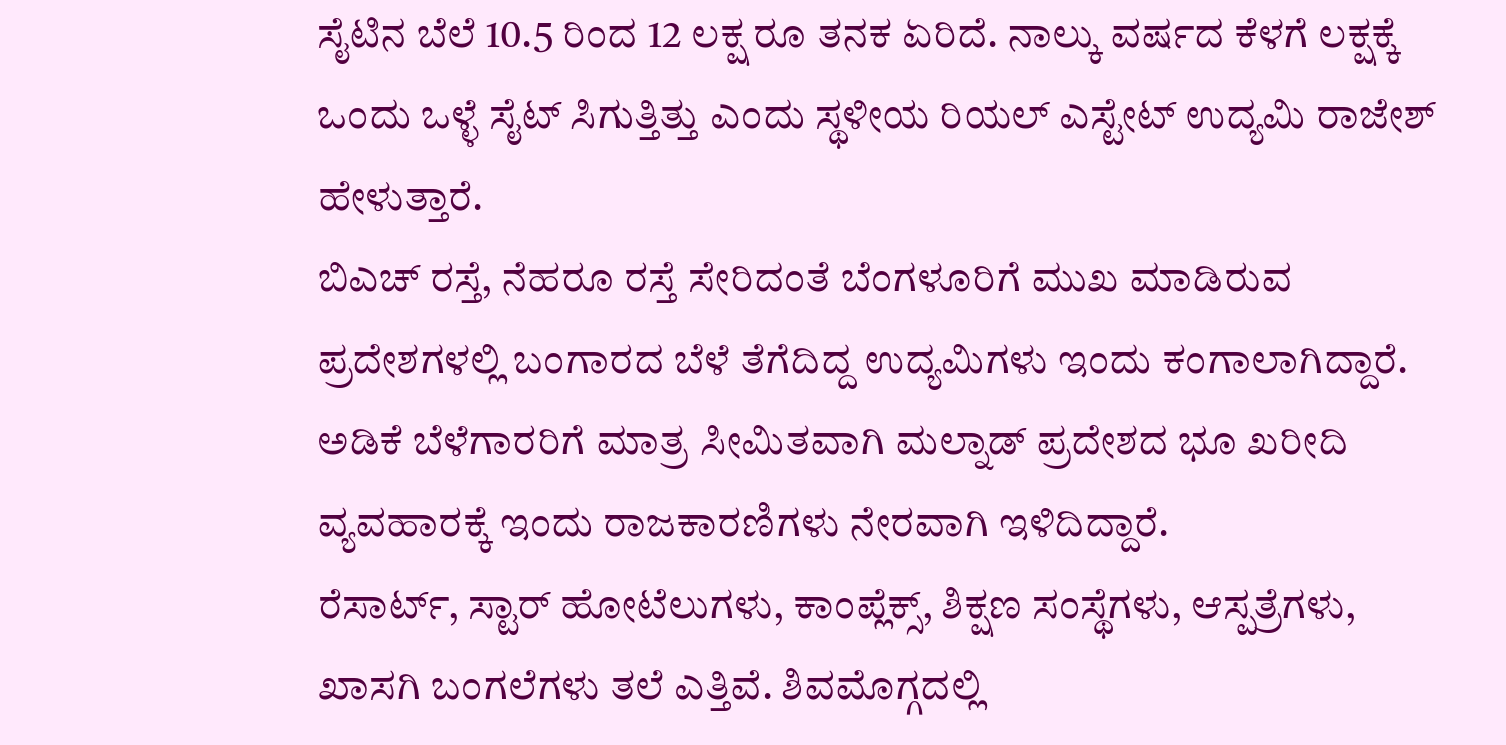ಸೈಟಿನ ಬೆಲೆ 10.5 ರಿಂದ 12 ಲಕ್ಷ ರೂ ತನಕ ಏರಿದೆ. ನಾಲ್ಕು ವರ್ಷದ ಕೆಳಗೆ ಲಕ್ಷಕ್ಕೆ ಒಂದು ಒಳ್ಳೆ ಸೈಟ್ ಸಿಗುತ್ತಿತ್ತು ಎಂದು ಸ್ಥಳೀಯ ರಿಯಲ್ ಎಸ್ಟೇಟ್ ಉದ್ಯಮಿ ರಾಜೇಶ್ ಹೇಳುತ್ತಾರೆ.
ಬಿಎಚ್ ರಸ್ತೆ, ನೆಹರೂ ರಸ್ತೆ ಸೇರಿದಂತೆ ಬೆಂಗಳೂರಿಗೆ ಮುಖ ಮಾಡಿರುವ ಪ್ರದೇಶಗಳಲ್ಲಿ ಬಂಗಾರದ ಬೆಳೆ ತೆಗೆದಿದ್ದ ಉದ್ಯಮಿಗಳು ಇಂದು ಕಂಗಾಲಾಗಿದ್ದಾರೆ. ಅಡಿಕೆ ಬೆಳೆಗಾರರಿಗೆ ಮಾತ್ರ ಸೀಮಿತವಾಗಿ ಮಲ್ನಾಡ್ ಪ್ರದೇಶದ ಭೂ ಖರೀದಿ ವ್ಯವಹಾರಕ್ಕೆ ಇಂದು ರಾಜಕಾರಣಿಗಳು ನೇರವಾಗಿ ಇಳಿದಿದ್ದಾರೆ.
ರೆಸಾರ್ಟ್, ಸ್ಟಾರ್ ಹೋಟೆಲುಗಳು, ಕಾಂಪ್ಲೆಕ್ಸ್, ಶಿಕ್ಷಣ ಸಂಸ್ಥೆಗಳು, ಆಸ್ಪತ್ರೆಗಳು, ಖಾಸಗಿ ಬಂಗಲೆಗಳು ತಲೆ ಎತ್ತಿವೆ. ಶಿವಮೊಗ್ಗದಲ್ಲಿ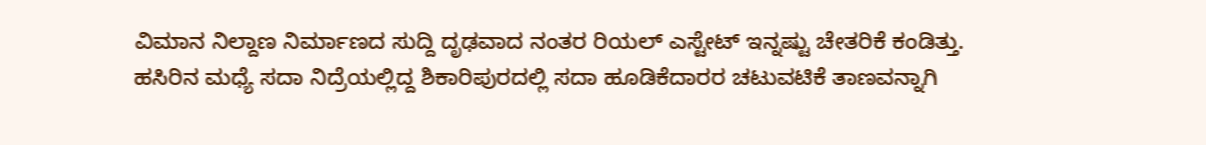ವಿಮಾನ ನಿಲ್ದಾಣ ನಿರ್ಮಾಣದ ಸುದ್ದಿ ದೃಢವಾದ ನಂತರ ರಿಯಲ್ ಎಸ್ಟೇಟ್ ಇನ್ನಷ್ಟು ಚೇತರಿಕೆ ಕಂಡಿತ್ತು.
ಹಸಿರಿನ ಮಧ್ಯೆ ಸದಾ ನಿದ್ರೆಯಲ್ಲಿದ್ದ ಶಿಕಾರಿಪುರದಲ್ಲಿ ಸದಾ ಹೂಡಿಕೆದಾರರ ಚಟುವಟಿಕೆ ತಾಣವನ್ನಾಗಿ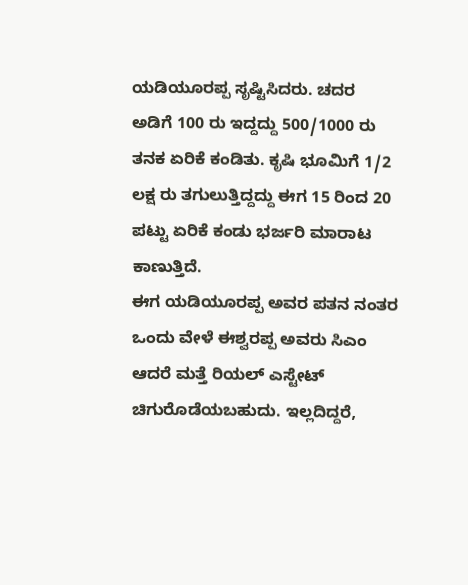ಯಡಿಯೂರಪ್ಪ ಸೃಷ್ಟಿಸಿದರು. ಚದರ ಅಡಿಗೆ 100 ರು ಇದ್ದದ್ದು 500/1000 ರು ತನಕ ಏರಿಕೆ ಕಂಡಿತು. ಕೃಷಿ ಭೂಮಿಗೆ 1/2 ಲಕ್ಷ ರು ತಗುಲುತ್ತಿದ್ದದ್ದು ಈಗ 15 ರಿಂದ 20 ಪಟ್ಟು ಏರಿಕೆ ಕಂಡು ಭರ್ಜರಿ ಮಾರಾಟ ಕಾಣುತ್ತಿದೆ.
ಈಗ ಯಡಿಯೂರಪ್ಪ ಅವರ ಪತನ ನಂತರ ಒಂದು ವೇಳೆ ಈಶ್ವರಪ್ಪ ಅವರು ಸಿಎಂ ಆದರೆ ಮತ್ತೆ ರಿಯಲ್ ಎಸ್ಟೇಟ್ ಚಿಗುರೊಡೆಯಬಹುದು. ಇಲ್ಲದಿದ್ದರೆ,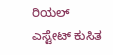ರಿಯಲ್ ಎಸ್ಟೇಟ್ ಕುಸಿತ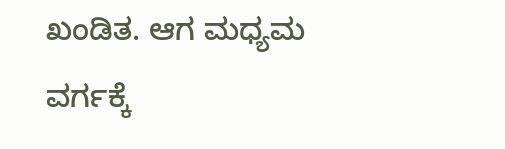ಖಂಡಿತ. ಆಗ ಮಧ್ಯಮ ವರ್ಗಕ್ಕೆ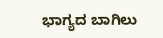ಭಾಗ್ಯದ ಬಾಗಿಲು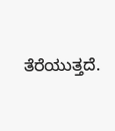ತೆರೆಯುತ್ತದೆ.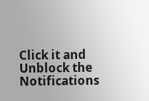Click it and Unblock the Notifications